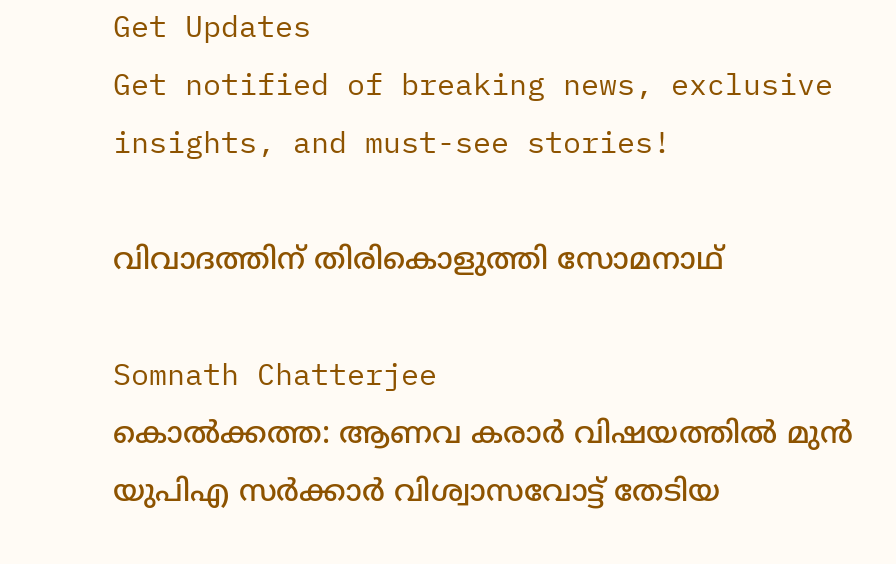Get Updates
Get notified of breaking news, exclusive insights, and must-see stories!

വിവാദത്തിന് തിരികൊളുത്തി സോമനാഥ്

Somnath Chatterjee
കൊല്‍ക്കത്ത: ആണവ കരാര്‍ വിഷയത്തില്‍ മുന്‍ യുപിഎ സര്‍ക്കാര്‍ വിശ്വാസവോട്ട് തേടിയ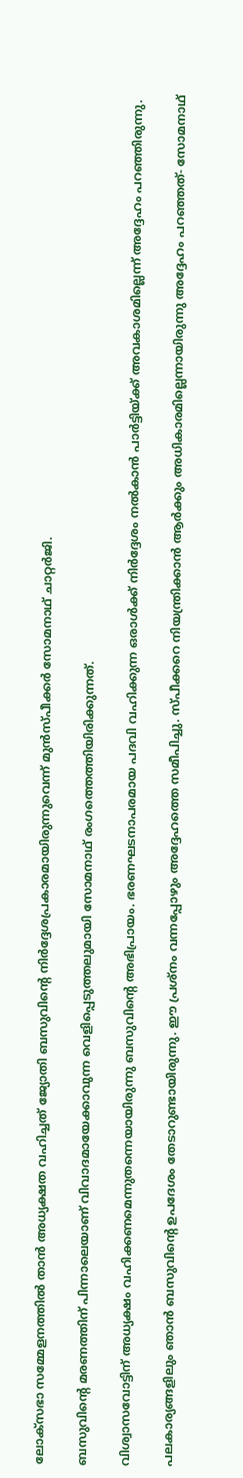ലോക്‌സഭാ സമ്മേളനത്തില്‍ താന്‍ അധ്യക്ഷത വഹിച്ചത് ജ്യോതി ബസുവിന്റെ നിര്‍ദ്ദേശപ്രകാരമായിരുന്നുവെന്ന് മുന്‍സ്പീക്കര്‍ സോമനാഥ് ചാറ്റര്‍ജി.

ബസുവിന്റെ മരണത്തിന് പിന്നാലെയാണ് വിവാദമായേക്കാവുന്ന വെളിപ്പെടുത്തലുമായി സോമനാഥ് രംഗത്തെത്തിയിരിക്കുന്നത്.

വിശ്വാസവോട്ടിന് അധ്യക്ഷം വഹിക്കണമെന്നുതന്നെയായിരുന്നു ബസുവിന്റെ അഭിപ്രായം. ഭരണഘടനാപരമായ പദവി വഹിക്കുന്ന ഒരാള്‍ക്ക് നിര്‍ദ്ദേശം നല്‍കാന്‍ പാര്‍ട്ടിയ്ക്ക് അവകാശമില്ലെന്ന് അദ്ദേഹം പറഞ്ഞിരുന്നു.

പലകാര്യങ്ങളിലും ഞാന്‍ ബസുവിന്റെ ഉപദേശം തേടാറുണ്ടായിരുന്നു. ഈ പ്രശ്‌നം വന്നപ്പോഴും അദ്ദേഹത്തെ സമീപിച്ചു. സ്പീക്കറെ നിയന്ത്രിക്കാന്‍ ആര്‍ക്കും അധികാരമില്ലെന്നായിരുന്നു അദ്ദേഹം പറഞ്ഞത്- സോമനാഥ്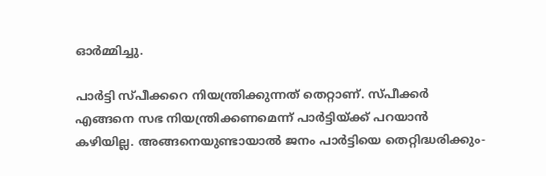ഓര്‍മ്മിച്ചു.

പാര്‍ട്ടി സ്പീക്കറെ നിയന്ത്രിക്കുന്നത് തെറ്റാണ്. സ്പീക്കര്‍ എങ്ങനെ സഭ നിയന്ത്രിക്കണമെന്ന് പാര്‍ട്ടിയ്ക്ക് പറയാന്‍ കഴിയില്ല. അങ്ങനെയുണ്ടായാല്‍ ജനം പാര്‍ട്ടിയെ തെറ്റിദ്ധരിക്കും-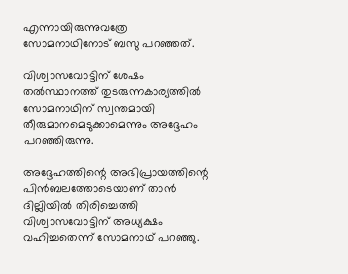എന്നായിരുന്നുവത്രേ സോമനാഥിനോട് ബസു പറഞ്ഞത്.

വിശ്വാസവോട്ടിന് ശേഷം തല്‍സ്ഥാനത്ത് തുടരുന്നകാര്യത്തില്‍ സോമനാഥിന് സ്വന്തമായി തീരുമാനമെടുക്കാമെന്നും അദ്ദേഹം പറഞ്ഞിരുന്നു.

അദ്ദേഹത്തിന്റെ അഭിപ്രായത്തിന്റെ പിന്‍ബലത്തോടെയാണ് താന്‍ ദില്ലിയില്‍ തിരിച്ചെത്തി വിശ്വാസവോട്ടിന് അധ്യക്ഷം വഹിച്ചതെന്ന് സോമനാഥ് പറഞ്ഞു.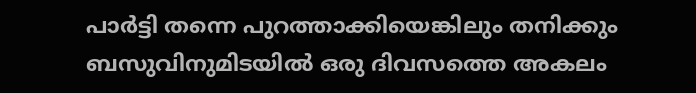പാര്‍ട്ടി തന്നെ പുറത്താക്കിയെങ്കിലും തനിക്കും ബസുവിനുമിടയില്‍ ഒരു ദിവസത്തെ അകലം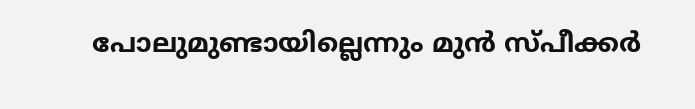പോലുമുണ്ടായില്ലെന്നും മുന്‍ സ്പീക്കര്‍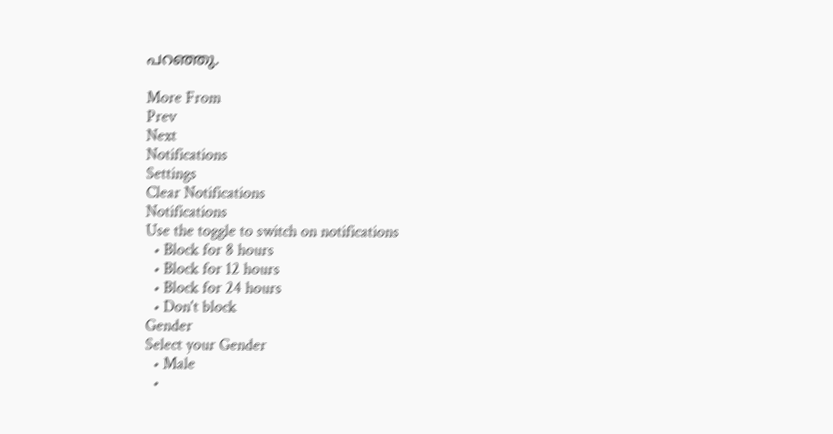പറഞ്ഞു.

More From
Prev
Next
Notifications
Settings
Clear Notifications
Notifications
Use the toggle to switch on notifications
  • Block for 8 hours
  • Block for 12 hours
  • Block for 24 hours
  • Don't block
Gender
Select your Gender
  • Male
  •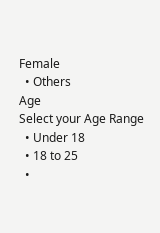Female
  • Others
Age
Select your Age Range
  • Under 18
  • 18 to 25
  •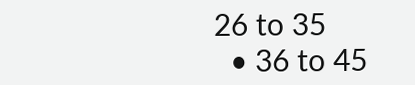26 to 35
  • 36 to 45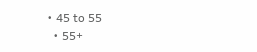• 45 to 55
  • 55+